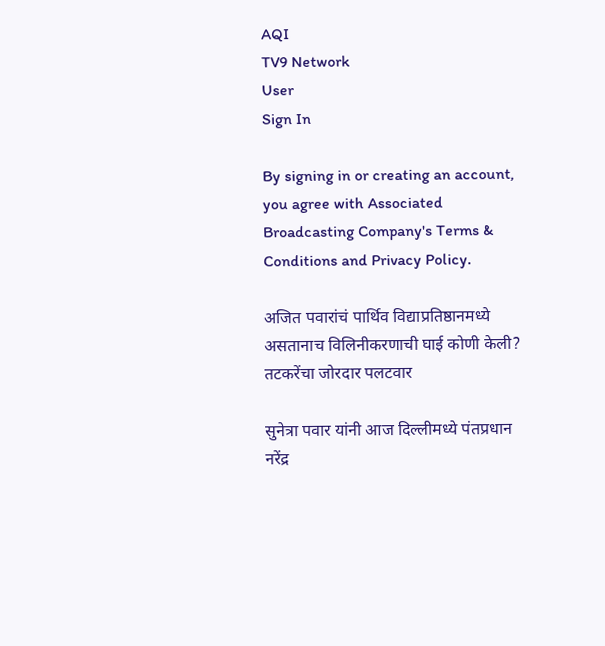AQI
TV9 Network
User
Sign In

By signing in or creating an account, you agree with Associated Broadcasting Company's Terms & Conditions and Privacy Policy.

अजित पवारांचं पार्थिव विद्याप्रतिष्ठानमध्ये असतानाच विलिनीकरणाची घाई कोणी केली? तटकरेंचा जोरदार पलटवार

सुनेत्रा पवार यांनी आज दिल्लीमध्ये पंतप्रधान नरेंद्र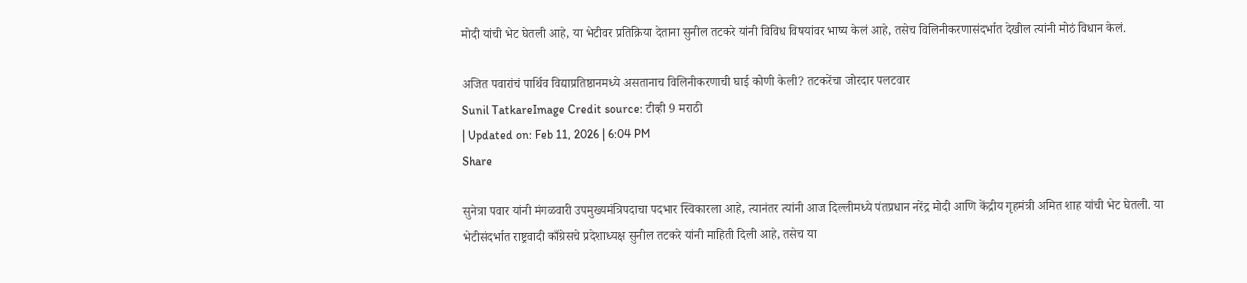मोदी यांची भेट घेतली आहे, या भेटीवर प्रतिक्रिया देताना सुनील तटकरे यांनी विविध विषयांवर भाष्य केलं आहे, तसेच विलिनीकरणासंदर्भात देखील त्यांनी मोठं विधान केलं.

अजित पवारांचं पार्थिव विद्याप्रतिष्ठानमध्ये असतानाच विलिनीकरणाची घाई कोणी केली? तटकरेंचा जोरदार पलटवार
Sunil TatkareImage Credit source: टीव्ही 9 मराठी
| Updated on: Feb 11, 2026 | 6:04 PM
Share

सुनेत्रा पवार यांनी मंगळवारी उपमुख्यमंत्रिपदाचा पदभार स्विकारला आहे, त्यानंतर त्यांनी आज दिल्लीमध्ये पंतप्रधान नरेंद्र मोदी आणि केंद्रीय गृहमंत्री अमित शाह यांची भेट घेतली. या भेटीसंदर्भात राष्ट्रवादी काँग्रेसचे प्रदेशाध्यक्ष सुनील तटकरे यांनी माहिती दिली आहे, तसेच या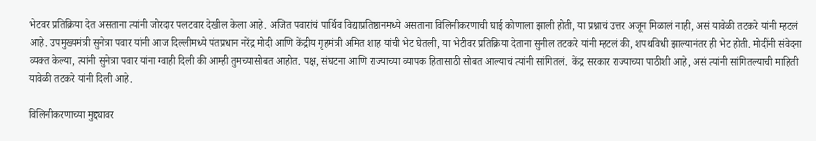भेटवर प्रतिक्रिया देत असताना त्यांनी जोरदार पलटवार देखील केला आहे. अजित पवारांचं पार्थिव विद्याप्रतिष्ठानमध्ये असताना विलिनीकरणाची घाई कोणाला झाली होती, या प्रश्नाचं उत्तर अजून मिळालं नाही, असं यावेळी तटकरे यांनी म्हटलं आहे. उपमुख्यमंत्री सुनेत्रा पवार यांनी आज दिल्लीमध्ये पंतप्रधान नरेंद्र मोदी आणि केंद्रीय गृहमंत्री अमित शाह यांची भेट घेतली, या भेटीवर प्रतिक्रिया देताना सुनील तटकरे यांनी म्हटलं की, शपथविधी झाल्यानंतर ही भेट होती. मोदींनी संवेदना व्यक्त केल्या, त्यांनी सुनेत्रा पवार यांना ग्वाही दिली की आम्ही तुमच्यासोबत आहोत. पक्ष, संघटना आणि राज्याच्या व्यापक हितासाठी सोबत आल्याचं त्यांनी सांगितलं.  केंद्र सरकार राज्याच्या पाठीशी आहे, असं त्यांनी सांगितल्याची माहिती यावेळी तटकरे यांनी दिली आहे.

विलिनीकरणाच्या मुद्द्यावर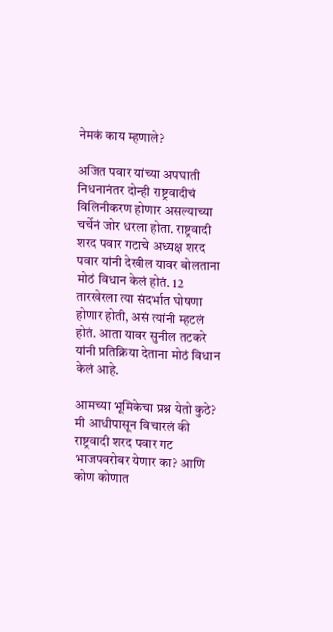नेमकं काय म्हणाले?

अजित पवार यांच्या अपघाती निधनानंतर दोन्ही राष्ट्रवादीचं विलिनीकरण होणार असल्याच्या चर्चेनं जोर धरला होता. राष्ट्रवादी शरद पवार गटाचे अध्यक्ष शरद पवार यांनी देखील यावर बोलताना मोठं विधान केलं होतं. 12 तारखेरला त्या संदर्भात घोषणा होणार होती, असं त्यांनी म्हटलं होतं. आता यावर सुनील तटकरे यांनी प्रतिक्रिया देताना मोठं विधान केलं आहे.

आमच्या भूमिकेचा प्रश्न येतो कुठे? मी आधीपासून विचारलं की राष्ट्रवादी शरद पवार गट भाजपवरोबर येणार का? आणि कोण कोणात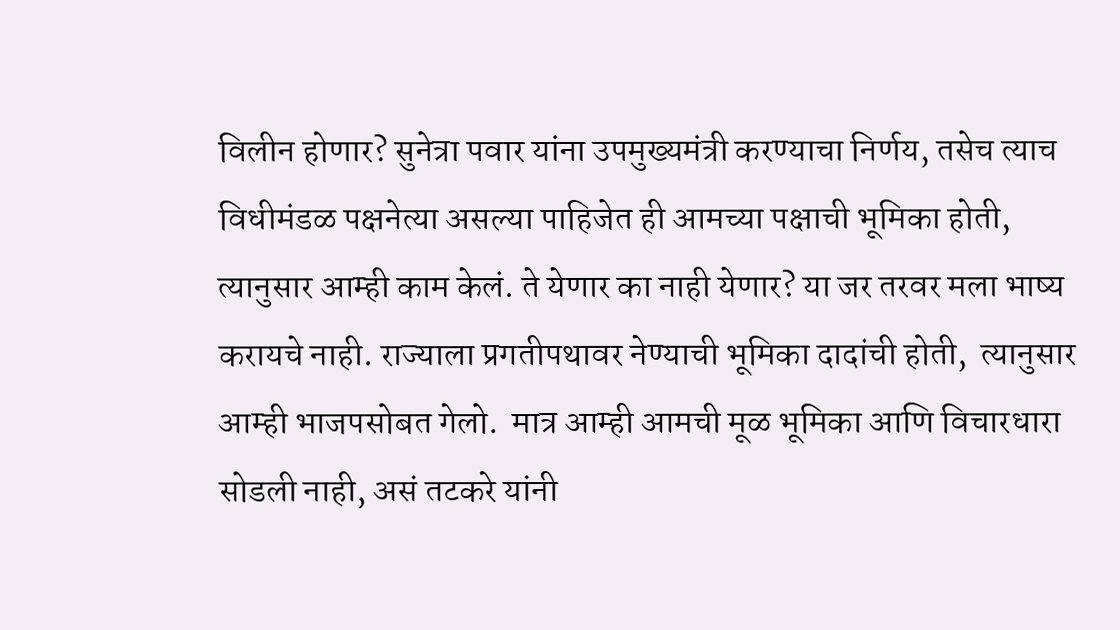विलीन होणार? सुनेत्रा पवार यांना उपमुख्यमंत्री करण्याचा निर्णय, तसेच त्याच विधीमंडळ पक्षनेत्या असल्या पाहिजेत ही आमच्या पक्षाची भूमिका होती, त्यानुसार आम्ही काम केलं. ते येणार का नाही येणार? या जर तरवर मला भाष्य करायचे नाही. राज्याला प्रगतीपथावर नेण्याची भूमिका दादांची होती,  त्यानुसार आम्ही भाजपसोबत गेलो.  मात्र आम्ही आमची मूळ भूमिका आणि विचारधारा सोडली नाही, असं तटकरे यांनी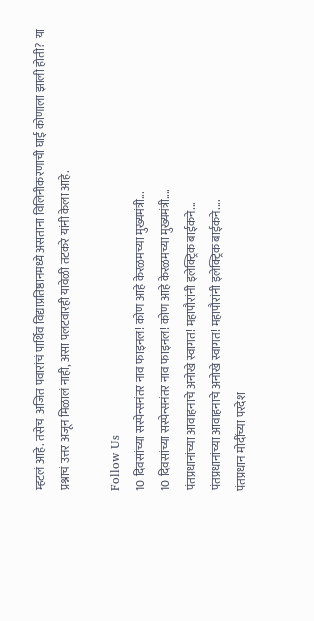म्हटलं आहे. तसेच  अजित पवारांचं पार्थिव विद्याप्रतिष्ठानमध्ये असताना विलिनीकरणाची घाई कोणाला झाली होती?  या प्रश्नाचं उत्तर अजून मिळालं नाही, असा पलटवारही यावेळी तटकरे यांनी केला आहे.

Follow Us
10 दिवसांच्या सस्पेन्सनंतर नाव फाइनल! कोण आहे केरळमच्या मुख्यमंत्री...
10 दिवसांच्या सस्पेन्सनंतर नाव फाइनल! कोण आहे केरळमच्या मुख्यमंत्री....
पंतप्रधानांच्या आवाहनाचे अनोखे स्वागत! महापौरांनी इलेक्ट्रिक बाईकने...
पंतप्रधानांच्या आवाहनाचे अनोखे स्वागत! महापौरांनी इलेक्ट्रिक बाईकने....
पंतप्रधान मोदींच्या परदेश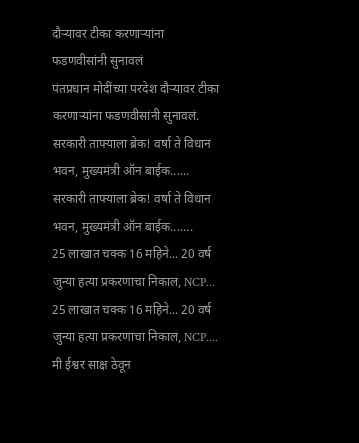दौऱ्यावर टीका करणाऱ्यांना फडणवीसांनी सुनावलं
पंतप्रधान मोदींच्या परदेश दौऱ्यावर टीका करणाऱ्यांना फडणवीसांनी सुनावलं.
सरकारी ताफ्याला ब्रेक! वर्षा ते विधान भवन, मुख्यमंत्री ऑन बाईक......
सरकारी ताफ्याला ब्रेक! वर्षा ते विधान भवन, मुख्यमंत्री ऑन बाईक.......
25 लाखात चक्क 16 महिने... 20 वर्ष जुन्या हत्या प्रकरणाचा निकाल, NCP...
25 लाखात चक्क 16 महिने... 20 वर्ष जुन्या हत्या प्रकरणाचा निकाल, NCP....
मी ईश्वर साक्ष ठेवून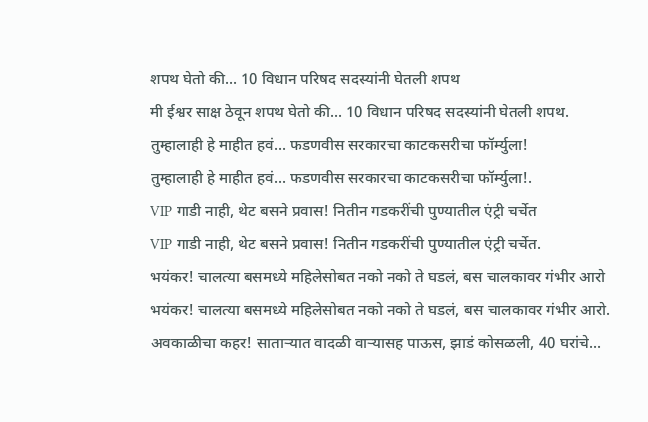शपथ घेतो की... 10 विधान परिषद सदस्यांनी घेतली शपथ
मी ईश्वर साक्ष ठेवून शपथ घेतो की... 10 विधान परिषद सदस्यांनी घेतली शपथ.
तुम्हालाही हे माहीत हवं... फडणवीस सरकारचा काटकसरीचा फॉर्म्युला!
तुम्हालाही हे माहीत हवं... फडणवीस सरकारचा काटकसरीचा फॉर्म्युला!.
VIP गाडी नाही, थेट बसने प्रवास! नितीन गडकरींची पुण्यातील एंट्री चर्चेत
VIP गाडी नाही, थेट बसने प्रवास! नितीन गडकरींची पुण्यातील एंट्री चर्चेत.
भयंकर! चालत्या बसमध्ये महिलेसोबत नको नको ते घडलं, बस चालकावर गंभीर आरो
भयंकर! चालत्या बसमध्ये महिलेसोबत नको नको ते घडलं, बस चालकावर गंभीर आरो.
अवकाळीचा कहर! साताऱ्यात वादळी वाऱ्यासह पाऊस, झाडं कोसळली, 40 घरांचे...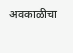अवकाळीचा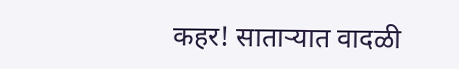कहर! साताऱ्यात वादळी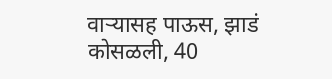वाऱ्यासह पाऊस, झाडं कोसळली, 40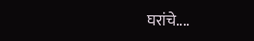घरांचे....